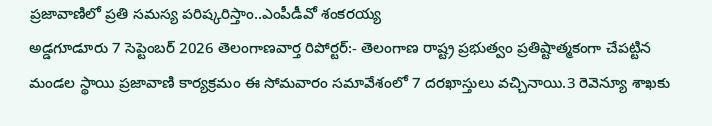ప్రజావాణిలో ప్రతి సమస్య పరిష్కరిస్తాం..ఎంపీడీవో శంకరయ్య
అడ్డగూడూరు 7 సెప్టెంబర్ 2026 తెలంగాణవార్త రిపోర్టర్:- తెలంగాణ రాష్ట్ర ప్రభుత్వం ప్రతిష్టాత్మకంగా చేపట్టిన మండల స్థాయి ప్రజావాణి కార్యక్రమం ఈ సోమవారం సమావేశంలో 7 దరఖాస్తులు వచ్చినాయి.3 రెవెన్యూ శాఖకు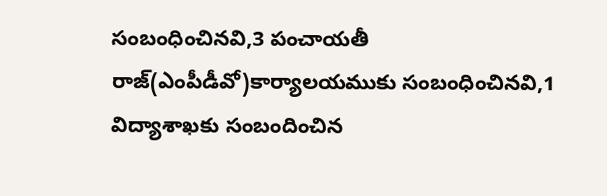సంబంధించినవి,3 పంచాయతీ రాజ్(ఎంపీడీవో)కార్యాలయముకు సంబంధించినవి,1 విద్యాశాఖకు సంబందించిన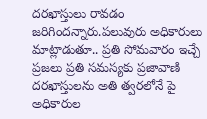దరఖాస్తులు రావడం జరిగిందన్నారు.పలువురు అధికారులు మాట్లాడుతూ.. ప్రతి సోమవారం ఇచ్చే ప్రజలు ప్రతి సమస్యకు ప్రజావాణి దరఖాస్తులను అతి త్వరలోనే పై అధికారుల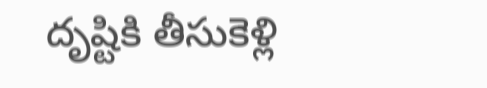దృష్టికి తీసుకెళ్లి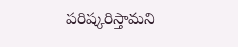పరిష్కరిస్తామని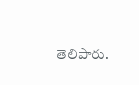తెలిపారు.